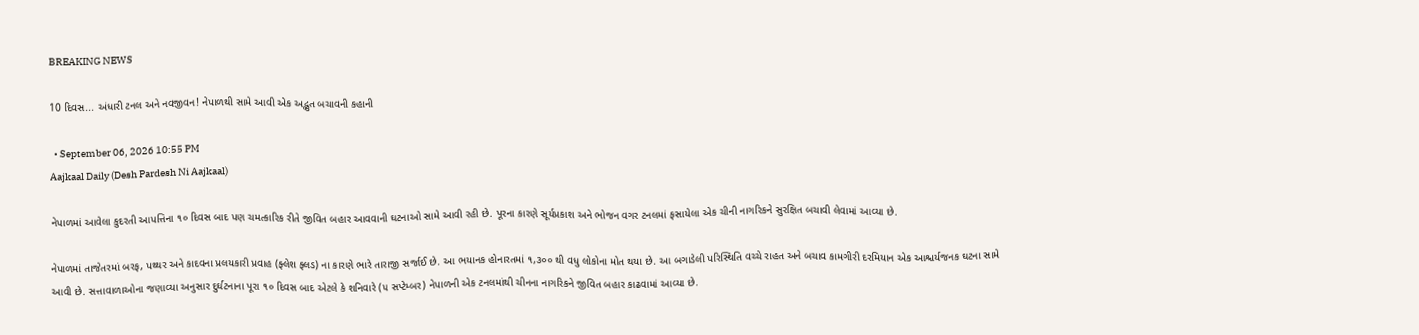BREAKING NEWS

10 દિવસ... અંધારી ટનલ અને નવજીવન! નેપાળથી સામે આવી એક અદ્ભુત બચાવની કહાની

  • September 06, 2026 10:55 PM
Aajkaal Daily (Desh Pardesh Ni Aajkaal)

નેપાળમાં આવેલા કુદરતી આપત્તિના ૧૦ દિવસ બાદ પણ ચમત્કારિક રીતે જીવિત બહાર આવવાની ઘટનાઓ સામે આવી રહી છે. પૂરના કારણે સૂર્યપ્રકાશ અને ભોજન વગર ટનલમાં ફસાયેલા એક ચીની નાગરિકને સુરક્ષિત બચાવી લેવામાં આવ્યા છે.

નેપાળમાં તાજેતરમાં બરફ, પથ્થર અને કાદવના પ્રલયકારી પ્રવાહ (ફ્લેશ ફ્લડ) ના કારણે ભારે તારાજી સર્જાઈ છે. આ ભયાનક હોનારતમાં ૧,૩૦૦ થી વધુ લોકોના મોત થયા છે. આ બગાડેલી પરિસ્થિતિ વચ્ચે રાહત અને બચાવ કામગીરી દરમિયાન એક આશ્ચર્યજનક ઘટના સામે આવી છે. સત્તાવાળાઓના જણાવ્યા અનુસાર દુર્ઘટનાના પૂરા ૧૦ દિવસ બાદ એટલે કે શનિવારે (૫ સપ્ટેમ્બર) નેપાળની એક ટનલમાંથી ચીનના નાગરિકને જીવિત બહાર કાઢવામાં આવ્યા છે.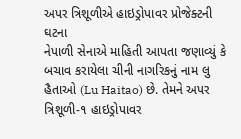અપર ત્રિશૂળીએ હાઇડ્રોપાવર પ્રોજેક્ટની ઘટના
નેપાળી સેનાએ માહિતી આપતા જણાવ્યું કે બચાવ કરાયેલા ચીની નાગરિકનું નામ લુ હૈતાઓ (Lu Haitao) છે. તેમને અપર ત્રિશૂળી-૧ હાઇડ્રોપાવર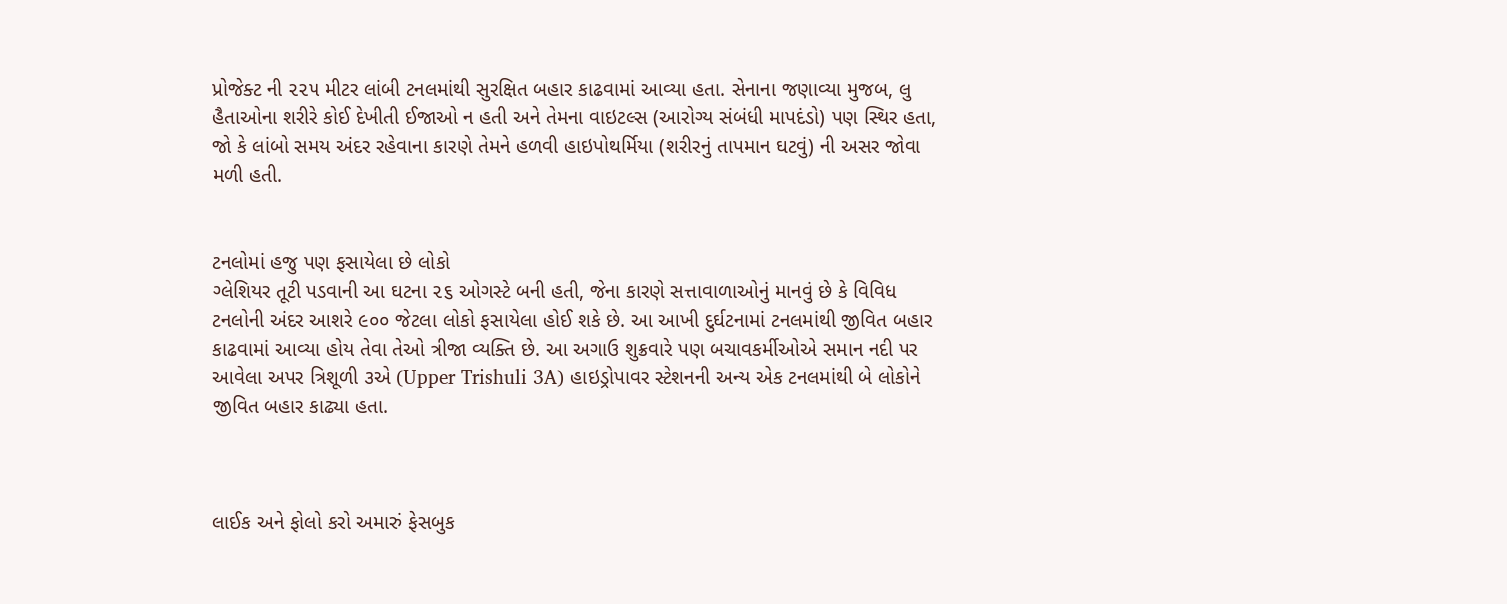પ્રોજેક્ટ ની ૨૨૫ મીટર લાંબી ટનલમાંથી સુરક્ષિત બહાર કાઢવામાં આવ્યા હતા. સેનાના જણાવ્યા મુજબ, લુ હૈતાઓના શરીરે કોઈ દેખીતી ઈજાઓ ન હતી અને તેમના વાઇટલ્સ (આરોગ્ય સંબંધી માપદંડો) પણ સ્થિર હતા, જો કે લાંબો સમય અંદર રહેવાના કારણે તેમને હળવી હાઇપોથર્મિયા (શરીરનું તાપમાન ઘટવું) ની અસર જોવા મળી હતી.


ટનલોમાં હજુ પણ ફસાયેલા છે લોકો
ગ્લેશિયર તૂટી પડવાની આ ઘટના ૨૬ ઓગસ્ટે બની હતી, જેના કારણે સત્તાવાળાઓનું માનવું છે કે વિવિધ ટનલોની અંદર આશરે ૯૦૦ જેટલા લોકો ફસાયેલા હોઈ શકે છે. આ આખી દુર્ઘટનામાં ટનલમાંથી જીવિત બહાર કાઢવામાં આવ્યા હોય તેવા તેઓ ત્રીજા વ્યક્તિ છે. આ અગાઉ શુક્રવારે પણ બચાવકર્મીઓએ સમાન નદી પર આવેલા અપર ત્રિશૂળી ૩એ (Upper Trishuli 3A) હાઇડ્રોપાવર સ્ટેશનની અન્ય એક ટનલમાંથી બે લોકોને જીવિત બહાર કાઢ્યા હતા.



લાઈક અને ફોલો કરો અમારું ફેસબુક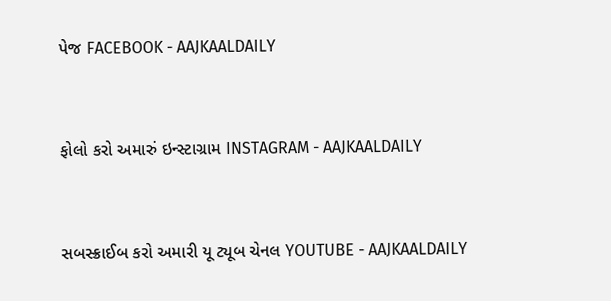પેજ FACEBOOK - AAJKAALDAILY


ફોલો કરો અમારું ઇન્સ્ટાગ્રામ INSTAGRAM - AAJKAALDAILY


સબસ્ક્રાઈબ કરો અમારી યૂ ટ્યૂબ ચેનલ YOUTUBE - AAJKAALDAILY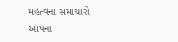મહત્વના સમાચારો આપના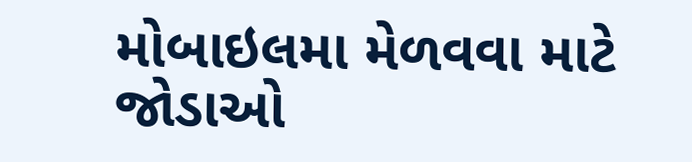મોબાઇલમા મેળવવા માટે જોડાઓ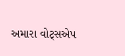અમારા વોટ્સએપ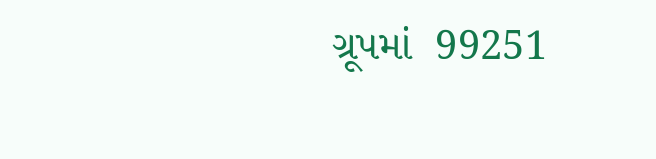ગ્રૂપમાં  99251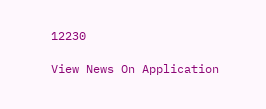12230

View News On Application